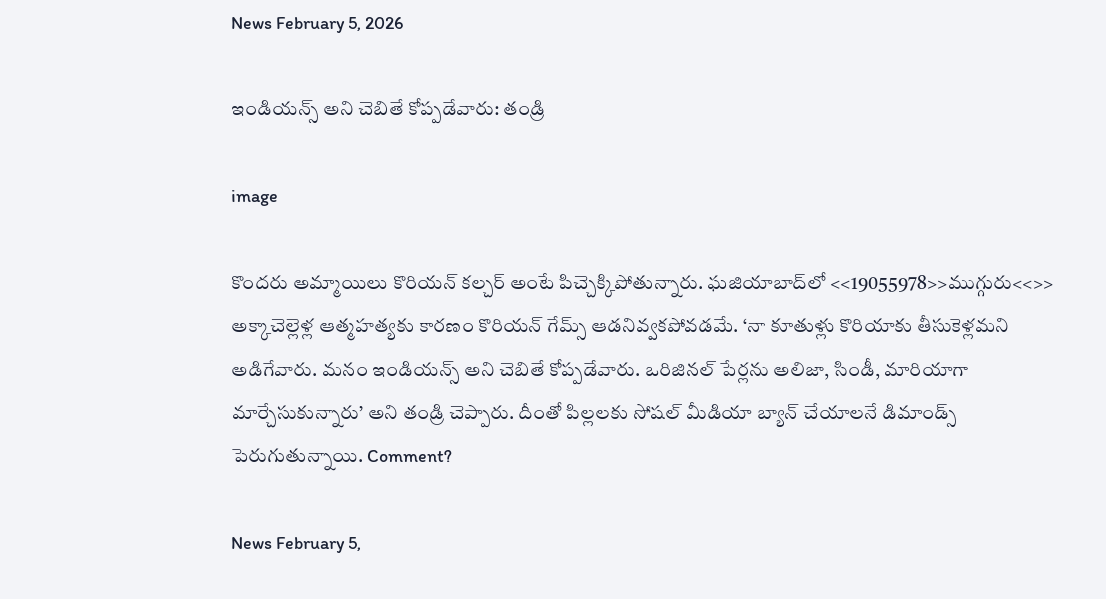News February 5, 2026

ఇండియన్స్ అని చెబితే కోప్పడేవారు: తండ్రి

image

కొందరు అమ్మాయిలు కొరియన్ కల్చర్ అంటే పిచ్చెక్కిపోతున్నారు. ఘజియాబాద్‌లో <<19055978>>ముగ్గురు<<>> అక్కాచెల్లెళ్ల ఆత్మహత్యకు కారణం కొరియన్ గేమ్స్ ఆడనివ్వకపోవడమే. ‘నా కూతుళ్లు కొరియాకు తీసుకెళ్లమని అడిగేవారు. మనం ఇండియన్స్ అని చెబితే కోప్పడేవారు. ఒరిజినల్ పేర్లను అలిజా, సిండీ, మారియాగా మార్చేసుకున్నారు’ అని తండ్రి చెప్పారు. దీంతో పిల్లలకు సోషల్ మీడియా బ్యాన్ చేయాలనే డిమాండ్స్ పెరుగుతున్నాయి. Comment?

News February 5,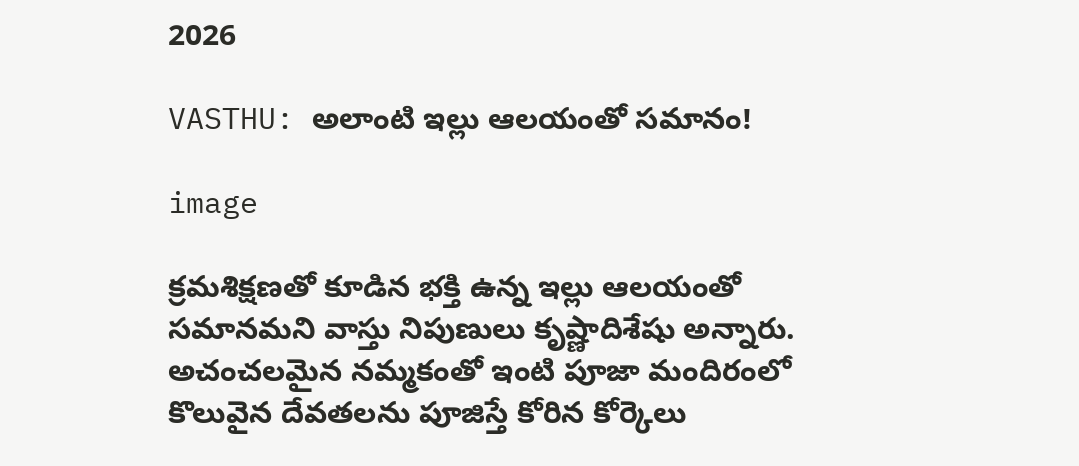2026

VASTHU: అలాంటి ఇల్లు ఆలయంతో సమానం!

image

క్రమశిక్షణతో కూడిన భక్తి ఉన్న ఇల్లు ఆలయంతో సమానమని వాస్తు నిపుణులు కృష్ణాదిశేషు అన్నారు. అచంచలమైన నమ్మకంతో ఇంటి పూజా మందిరంలో కొలువైన దేవతలను పూజిస్తే కోరిన కోర్కెలు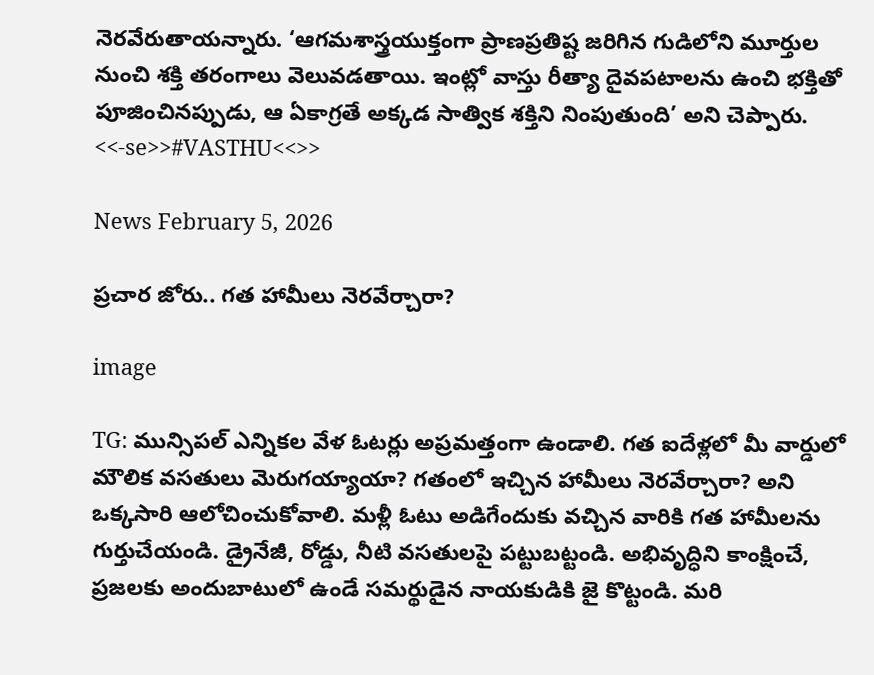నెరవేరుతాయన్నారు. ‘ఆగమశాస్త్రయుక్తంగా ప్రాణప్రతిష్ట జరిగిన గుడిలోని మూర్తుల నుంచి శక్తి తరంగాలు వెలువడతాయి. ఇంట్లో వాస్తు రీత్యా దైవపటాలను ఉంచి భక్తితో పూజించినప్పుడు, ఆ ఏకాగ్రతే అక్కడ సాత్విక శక్తిని నింపుతుంది’ అని చెప్పారు. <<-se>>#VASTHU<<>>

News February 5, 2026

ప్రచార జోరు.. గత హామీలు నెరవేర్చారా?

image

TG: మున్సిపల్ ఎన్నికల వేళ ఓటర్లు అప్రమత్తంగా ఉండాలి. గత ఐదేళ్లలో మీ వార్డులో మౌలిక వసతులు మెరుగయ్యాయా? గతంలో ఇచ్చిన హామీలు నెరవేర్చారా? అని ఒక్కసారి ఆలోచించుకోవాలి. మళ్లీ ఓటు అడిగేందుకు వచ్చిన వారికి గత హామీలను గుర్తుచేయండి. డ్రైనేజీ, రోడ్డు, నీటి వసతులపై పట్టుబట్టండి. అభివృద్ధిని కాంక్షించే, ప్రజలకు అందుబాటులో ఉండే సమర్థుడైన నాయకుడికి జై కొట్టండి. మరి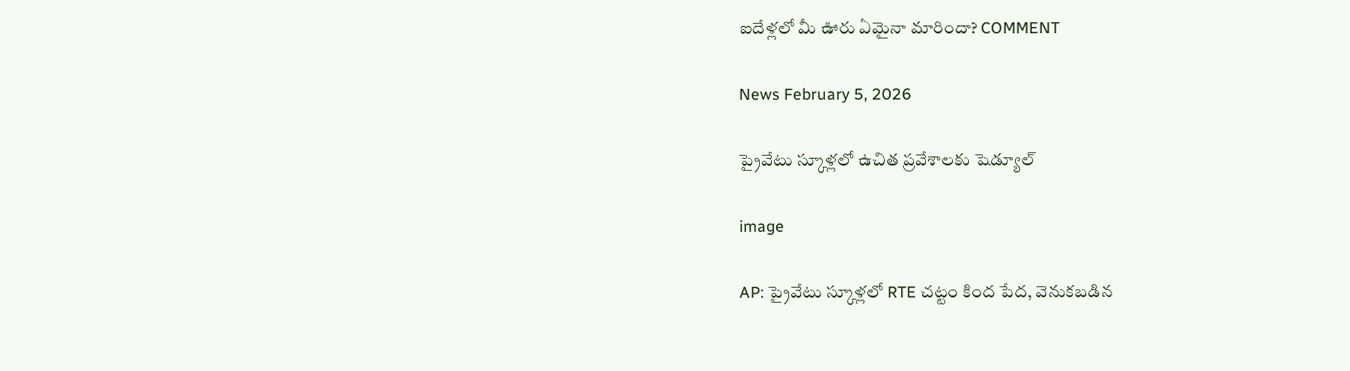ఐదేళ్లలో మీ ఊరు ఏమైనా మారిందా? COMMENT

News February 5, 2026

ప్రైవేటు స్కూళ్లలో ఉచిత ప్రవేశాలకు షెడ్యూల్

image

AP: ప్రైవేటు స్కూళ్లలో RTE చట్టం కింద పేద, వెనుకబడిన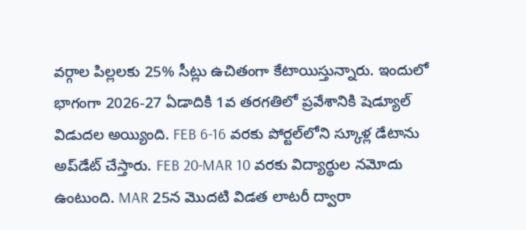వర్గాల పిల్లలకు 25% సీట్లు ఉచితంగా కేటాయిస్తున్నారు. ఇందులో భాగంగా 2026-27 ఏడాదికి 1వ తరగతిలో ప్రవేశానికి షెడ్యూల్‌ విడుదల అయ్యింది. FEB 6-16 వరకు పోర్టల్‌లోని స్కూళ్ల డేటాను అప్‌డేట్ చేస్తారు. FEB 20-MAR 10 వరకు విద్యార్థుల నమోదు ఉంటుంది. MAR 25న మొదటి విడత లాటరీ ద్వారా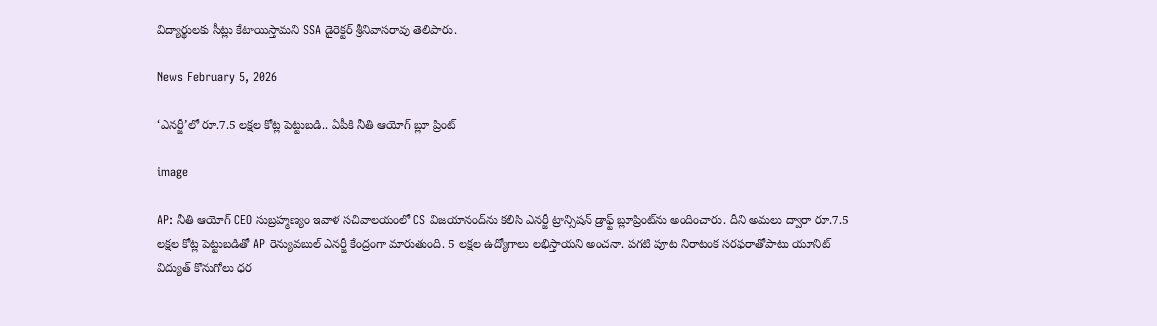విద్యార్థులకు సీట్లు కేటాయిస్తామని SSA డైరెక్టర్ శ్రీనివాసరావు తెలిపారు.

News February 5, 2026

‘ఎనర్జీ’లో రూ.7.5 లక్షల కోట్ల పెట్టుబడి.. ఏపీకి నీతి ఆయోగ్ బ్లూ ప్రింట్

image

AP: నీతి ఆయోగ్ CEO సుబ్రహ్మణ్యం ఇవాళ సచివాలయంలో CS విజయానంద్‌ను కలిసి ఎనర్జీ ట్రాన్సిషన్ డ్రాఫ్ట్ బ్లూప్రింట్‌ను అందించారు. దీని అమలు ద్వారా రూ.7.5 లక్షల కోట్ల పెట్టుబడితో AP రెన్యువబుల్ ఎనర్జీ కేంద్రంగా మారుతుంది. 5 లక్షల ఉద్యోగాలు లభిస్తాయని అంచనా. పగటి పూట నిరాటంక సరఫరాతోపాటు యూనిట్ విద్యుత్ కొనుగోలు ధర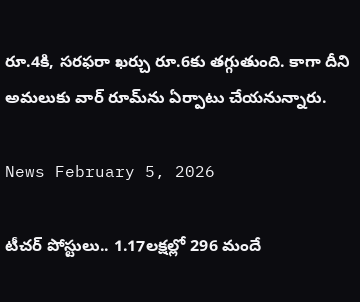రూ.4కి, సరఫరా ఖర్చు రూ.6కు తగ్గుతుంది. కాగా దీని అమలుకు వార్ రూమ్‌ను ఏర్పాటు చేయనున్నారు.

News February 5, 2026

టీచర్ పోస్టులు.. 1.17లక్షల్లో 296 మందే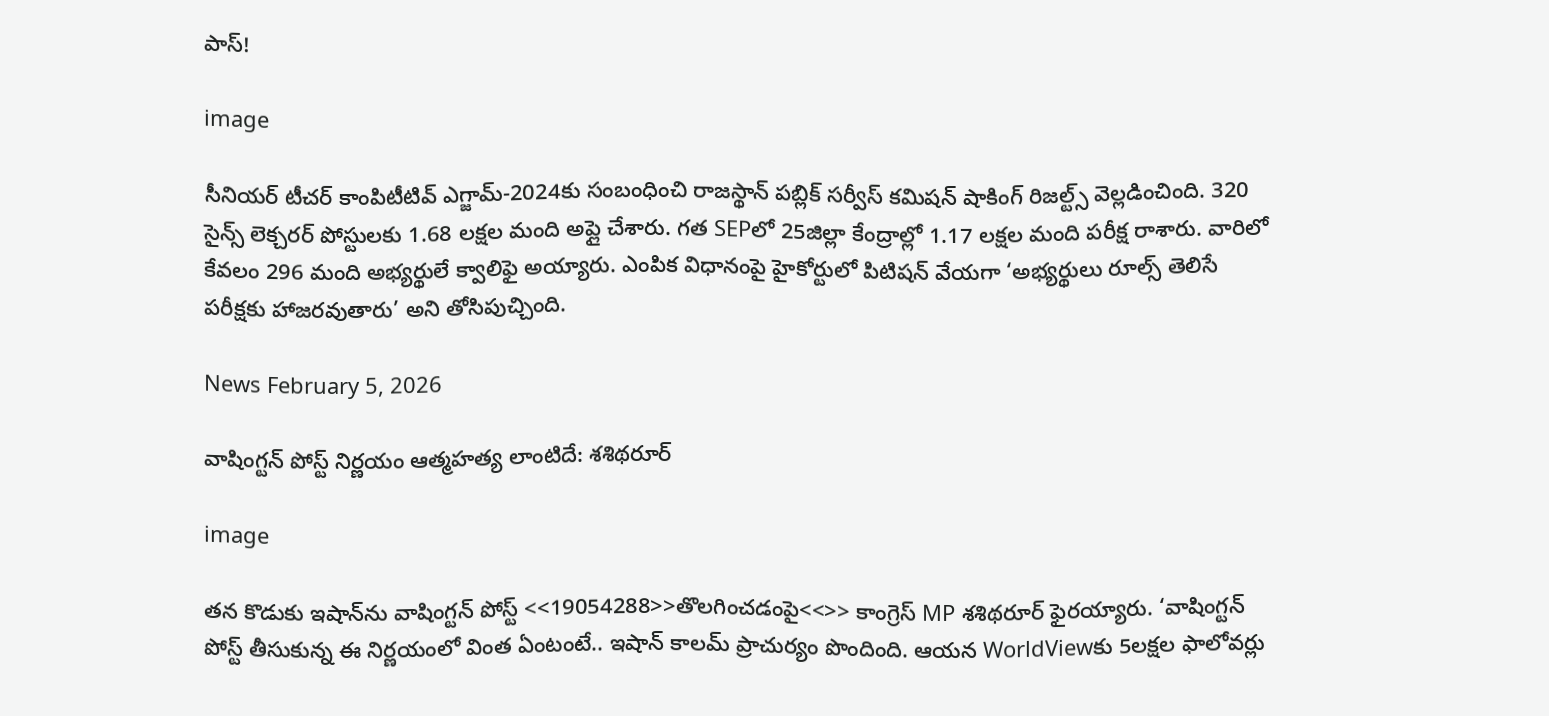పాస్!

image

సీనియర్ టీచర్ కాంపిటీటివ్ ఎగ్జామ్-2024కు సంబంధించి రాజస్థాన్ పబ్లిక్ సర్వీస్ కమిషన్ షాకింగ్ రిజల్ట్స్ వెల్లడించింది. 320 సైన్స్ లెక్చరర్ పోస్టులకు 1.68 లక్షల మంది అప్లై చేశారు. గత SEPలో 25జిల్లా కేంద్రాల్లో 1.17 లక్షల మంది పరీక్ష రాశారు. వారిలో కేవలం 296 మంది అభ్యర్థులే క్వాలిఫై అయ్యారు. ఎంపిక విధానంపై హైకోర్టులో పిటిషన్ వేయగా ‘అభ్యర్థులు రూల్స్ తెలిసే పరీక్షకు హాజరవుతారు’ అని తోసిపుచ్చింది.

News February 5, 2026

వాషింగ్టన్ పోస్ట్‌‌ నిర్ణయం ఆత్మహత్య లాంటిదే: శశిథరూర్

image

తన కొడుకు ఇషాన్‌ను వాషింగ్టన్ పోస్ట్ <<19054288>>తొలగించడంపై<<>> కాంగ్రెస్ MP శశిథరూర్ ఫైరయ్యారు. ‘వాషింగ్టన్ పోస్ట్ తీసుకున్న ఈ నిర్ణయంలో వింత ఏంటంటే.. ఇషాన్ కాలమ్ ప్రాచుర్యం పొందింది. ఆయన WorldViewకు 5లక్షల ఫాలోవర్లు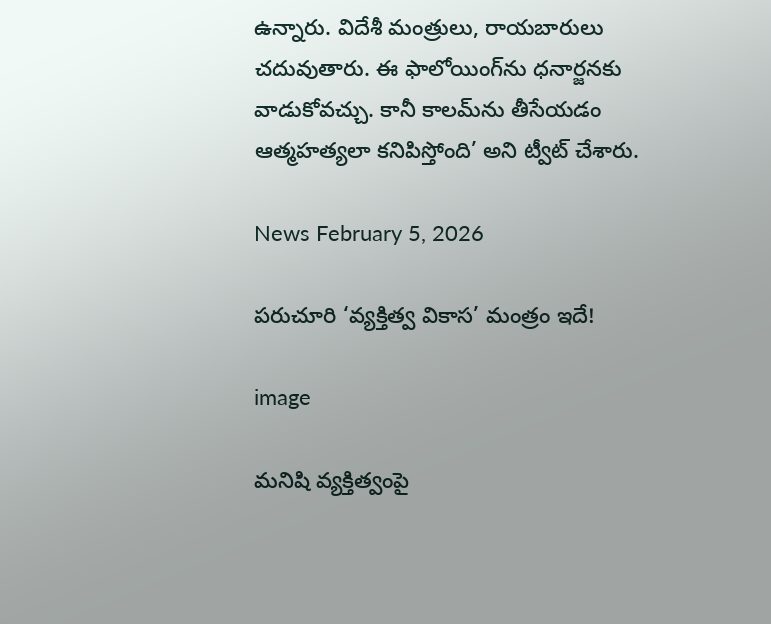ఉన్నారు. విదేశీ మంత్రులు, రాయబారులు చదువుతారు. ఈ ఫాలోయింగ్‌ను ధనార్జనకు వాడుకోవచ్చు. కానీ కాలమ్‌ను తీసేయడం ఆత్మహత్యలా కనిపిస్తోంది’ అని ట్వీట్ చేశారు.

News February 5, 2026

పరుచూరి ‘వ్యక్తిత్వ వికాస’ మంత్రం ఇదే!

image

మనిషి వ్యక్తిత్వంపై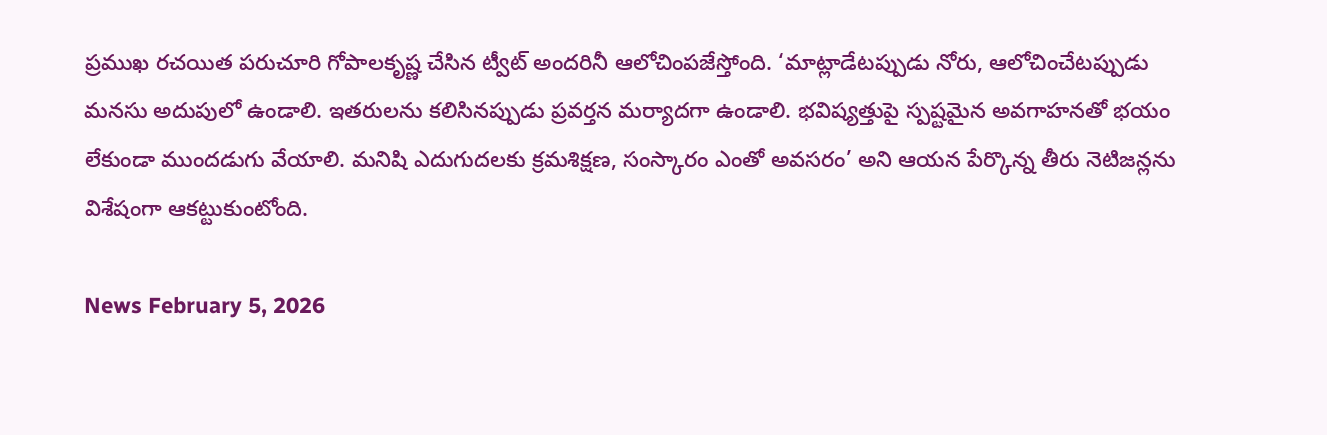ప్రముఖ రచయిత పరుచూరి గోపాలకృష్ణ చేసిన ట్వీట్ అందరినీ ఆలోచింపజేస్తోంది. ‘మాట్లాడేటప్పుడు నోరు, ఆలోచించేటప్పుడు మనసు అదుపులో ఉండాలి. ఇతరులను కలిసినప్పుడు ప్రవర్తన మర్యాదగా ఉండాలి. భవిష్యత్తుపై స్పష్టమైన అవగాహనతో భయం లేకుండా ముందడుగు వేయాలి. మనిషి ఎదుగుదలకు క్రమశిక్షణ, సంస్కారం ఎంతో అవసరం’ అని ఆయన పేర్కొన్న తీరు నెటిజన్లను విశేషంగా ఆకట్టుకుంటోంది.

News February 5, 2026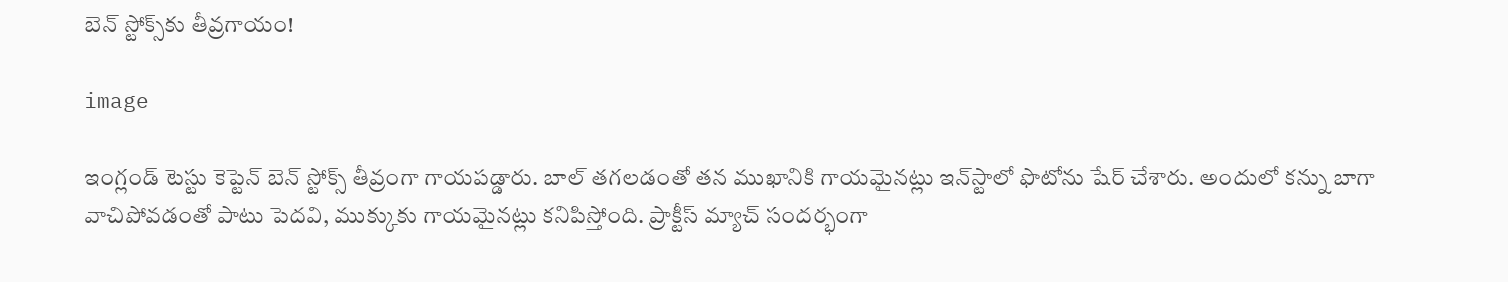బెన్ స్టోక్స్‌కు తీవ్రగాయం!

image

ఇంగ్లండ్ టెస్టు కెప్టెన్ బెన్ స్టోక్స్ తీవ్రంగా గాయపడ్డారు. బాల్ తగలడంతో తన ముఖానికి గాయమైనట్లు ఇన్‌స్టాలో ఫొటోను షేర్ చేశారు. అందులో కన్ను బాగా వాచిపోవడంతో పాటు పెదవి, ముక్కుకు గాయమైనట్లు కనిపిస్తోంది. ప్రాక్టీస్ మ్యాచ్ సందర్భంగా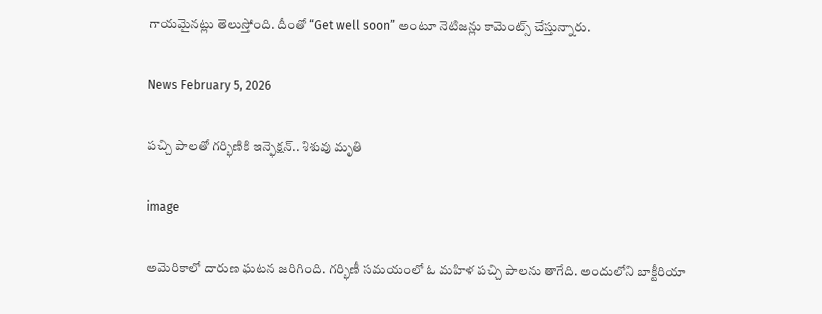గాయమైనట్లు తెలుస్తోంది. దీంతో “Get well soon” అంటూ నెటిజన్లు కామెంట్స్ చేస్తున్నారు.

News February 5, 2026

పచ్చి పాలతో గర్భిణికి ఇన్ఫెక్షన్.. శిశువు మృతి

image

అమెరికాలో దారుణ ఘటన జరిగింది. గర్భిణీ సమయంలో ఓ మహిళ పచ్చి పాలను తాగేది. అందులోని బాక్టీరియా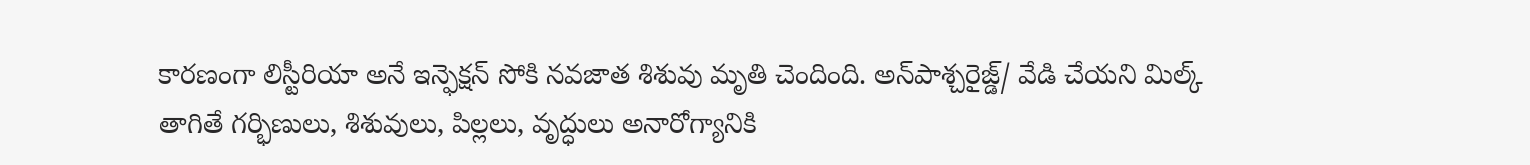కారణంగా లిస్టీరియా అనే ఇన్ఫెక్షన్ సోకి నవజాత శిశువు మృతి చెందింది. అన్‌పాశ్చరైజ్డ్/ వేడి చేయని మిల్క్ తాగితే గర్భిణులు, శిశువులు, పిల్లలు, వృద్ధులు అనారోగ్యానికి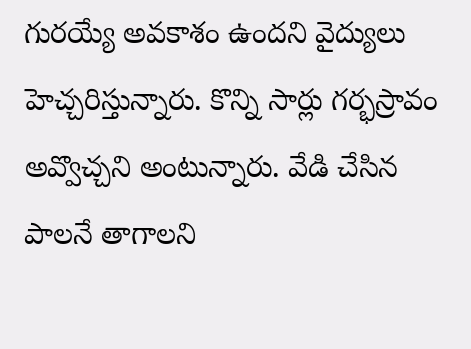గురయ్యే అవకాశం ఉందని వైద్యులు హెచ్చరిస్తున్నారు. కొన్ని సార్లు గర్భస్రావం అవ్వొచ్చని అంటున్నారు. వేడి చేసిన పాలనే తాగాలని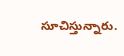సూచిస్తున్నారు.